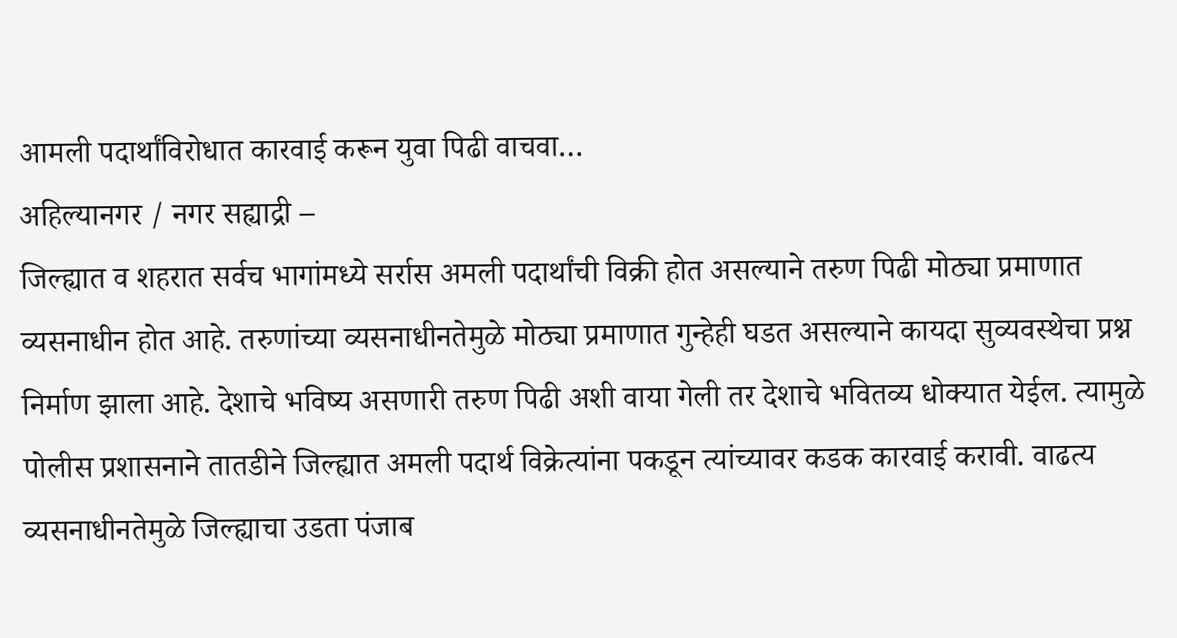आमली पदार्थांविरोधात कारवाई करून युवा पिढी वाचवा…
अहिल्यानगर / नगर सह्याद्री –
जिल्ह्यात व शहरात सर्वच भागांमध्ये सर्रास अमली पदार्थांची विक्री होत असल्याने तरुण पिढी मोठ्या प्रमाणात व्यसनाधीन होत आहे. तरुणांच्या व्यसनाधीनतेमुळे मोठ्या प्रमाणात गुन्हेही घडत असल्याने कायदा सुव्यवस्थेचा प्रश्न निर्माण झाला आहे. देशाचे भविष्य असणारी तरुण पिढी अशी वाया गेली तर देशाचे भवितव्य धोक्यात येईल. त्यामुळे पोलीस प्रशासनाने तातडीने जिल्ह्यात अमली पदार्थ विक्रेत्यांना पकडून त्यांच्यावर कडक कारवाई करावी. वाढत्य व्यसनाधीनतेमुळे जिल्ह्याचा उडता पंजाब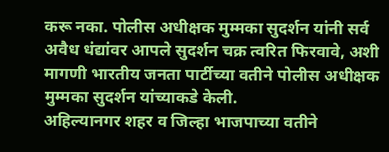करू नका. पोलीस अधीक्षक मुम्मका सुदर्शन यांनी सर्व अवैध धंद्यांवर आपले सुदर्शन चक्र त्वरित फिरवावे, अशी मागणी भारतीय जनता पार्टीच्या वतीने पोलीस अधीक्षक मुम्मका सुदर्शन यांच्याकडे केली.
अहिल्यानगर शहर व जिल्हा भाजपाच्या वतीने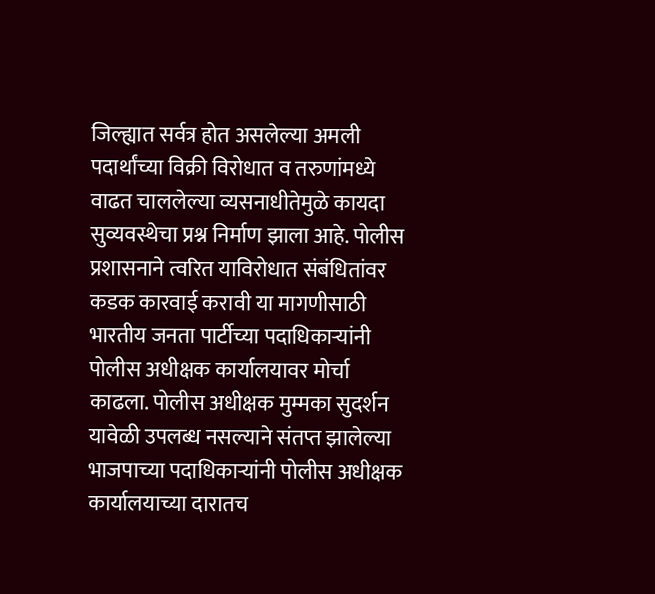जिल्ह्यात सर्वत्र होत असलेल्या अमली पदार्थांच्या विक्री विरोधात व तरुणांमध्ये वाढत चाललेल्या व्यसनाधीतेमुळे कायदा सुव्यवस्थेचा प्रश्न निर्माण झाला आहे. पोलीस प्रशासनाने त्वरित याविरोधात संबंधितांवर कडक कारवाई करावी या मागणीसाठी भारतीय जनता पार्टीच्या पदाधिकाऱ्यांनी पोलीस अधीक्षक कार्यालयावर मोर्चा काढला. पोलीस अधीक्षक मुम्मका सुदर्शन यावेळी उपलब्ध नसल्याने संतप्त झालेल्या भाजपाच्या पदाधिकाऱ्यांनी पोलीस अधीक्षक कार्यालयाच्या दारातच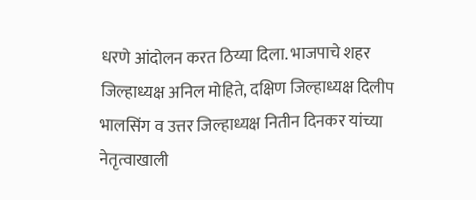धरणे आंदोलन करत ठिय्या दिला. भाजपाचे शहर जिल्हाध्यक्ष अनिल मोहिते, दक्षिण जिल्हाध्यक्ष दिलीप भालसिंग व उत्तर जिल्हाध्यक्ष नितीन दिनकर यांच्या नेतृत्वाखाली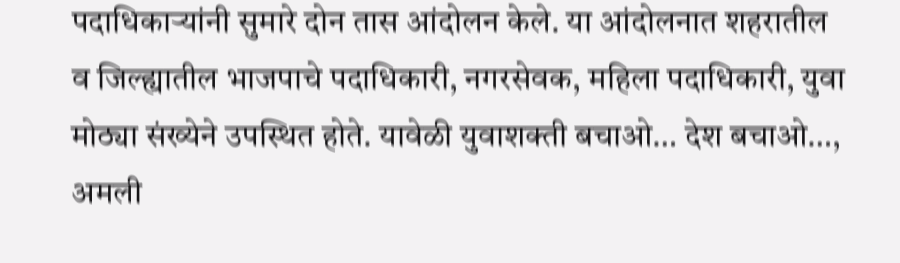पदाधिकाऱ्यांनी सुमारे दोन तास आंदोलन केले. या आंदोलनात शहरातील व जिल्ह्यातील भाजपाचे पदाधिकारी, नगरसेवक, महिला पदाधिकारी, युवा मोठ्या संख्येने उपस्थित होते. यावेळी युवाशक्ती बचाओ… देश बचाओ…, अमली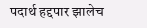पदार्थ हद्दपार झालेच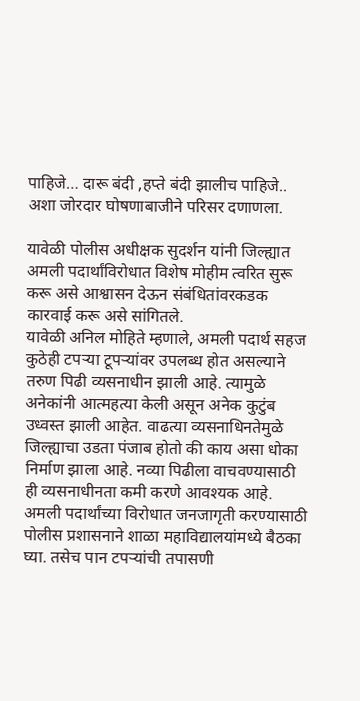पाहिजे… दारू बंदी ,हप्ते बंदी झालीच पाहिजे.. अशा जोरदार घोषणाबाजीने परिसर दणाणला.

यावेळी पोलीस अधीक्षक सुदर्शन यांनी जिल्ह्यात अमली पदार्थांविरोधात विशेष मोहीम त्वरित सुरू करू असे आश्वासन देऊन संबंधितांवरकडक कारवाई करू असे सांगितले.
यावेळी अनिल मोहिते म्हणाले, अमली पदार्थ सहज कुठेही टपऱ्या टूपऱ्यांवर उपलब्ध होत असल्याने तरुण पिढी व्यसनाधीन झाली आहे. त्यामुळे अनेकांनी आत्महत्या केली असून अनेक कुटुंब उध्वस्त झाली आहेत. वाढत्या व्यसनाधिनतेमुळे जिल्ह्याचा उडता पंजाब होतो की काय असा धोका निर्माण झाला आहे. नव्या पिढीला वाचवण्यासाठी ही व्यसनाधीनता कमी करणे आवश्यक आहे. अमली पदार्थांच्या विरोधात जनजागृती करण्यासाठी पोलीस प्रशासनाने शाळा महाविद्यालयांमध्ये बैठका घ्या. तसेच पान टपऱ्यांची तपासणी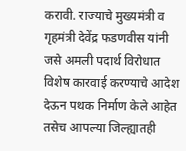करावी. राज्याचे मुख्यमंत्री व गृहमंत्री देवेंद्र फडणवीस यांनी जसे अमली पदार्थ विरोधात विशेष कारवाई करण्याचे आदेश देऊन पथक निर्माण केले आहेत तसेच आपल्या जिल्ह्यातही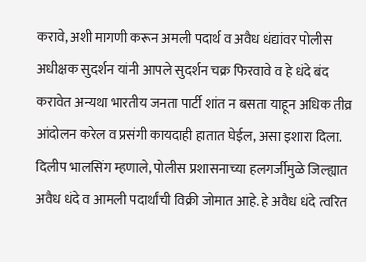करावे, अशी मागणी करून अमली पदार्थ व अवैध धंद्यांवर पोलीस अधीक्षक सुदर्शन यांनी आपले सुदर्शन चक्र फिरवावे व हे धंदे बंद करावेत अन्यथा भारतीय जनता पार्टी शांत न बसता याहून अधिक तीव्र आंदोलन करेल व प्रसंगी कायदाही हातात घेईल, असा इशारा दिला.
दिलीप भालसिंग म्हणाले, पोलीस प्रशासनाच्या हलगर्जीमुळे जिल्ह्यात अवैध धंदे व आमली पदार्थांची विक्री जोमात आहे. हे अवैध धंदे त्वरित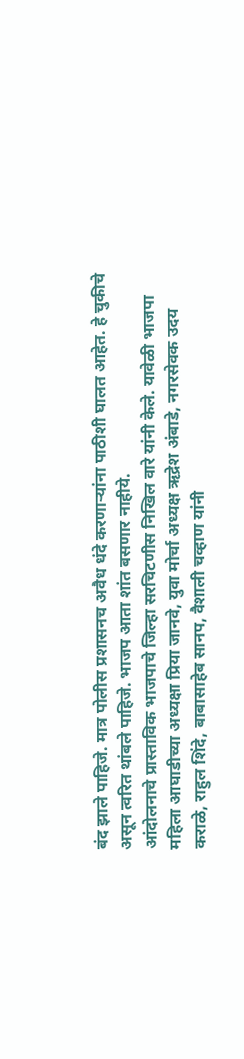बंद झाले पाहिजे. मात्र पोलीस प्रशासनच अवैध धंदे करणाऱ्यांना पाठीशी घालत आहेत. हे चुकीचे असून त्वरित थांबले पाहिजे. भाजप आता शांत बसणार नाहीये.
आंदोलनाचे प्रास्ताविक भाजपाचे जिल्हा सरचिटणीस निखिल वारे यांनी केले. यावेळी भाजपा महिला आघाडीच्या अध्यक्षा प्रिया जानवे, युवा मोर्चा अध्यक्ष ऋद्रेश अंबाडे, नगरसेवक उदय कराळे, राहुल शिंदे, बाबासाहेब सानप, वैशाली चव्हाण यांनी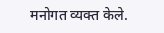मनोगत व्यक्त केले.